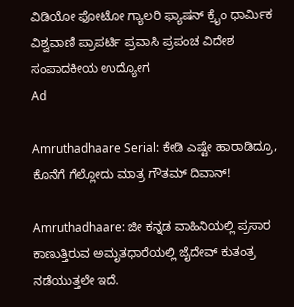ವಿಡಿಯೋ ಫೋಟೋ ಗ್ಯಾಲರಿ ಫ್ಯಾಷನ್ ಕ್ರೈಂ ಧಾರ್ಮಿಕ ವಿಶ್ವವಾಣಿ ಪ್ರಾಪರ್ಟಿ ಪ್ರವಾಸಿ ಪ್ರಪಂಚ ವಿದೇಶ ಸಂಪಾದಕೀಯ ಉದ್ಯೋಗ
Ad

Amruthadhaare Serial: ಕೇಡಿ ಎಷ್ಟೇ ಹಾರಾಡಿದ್ರೂ, ಕೊನೆಗೆ ಗೆಲ್ಲೋದು ಮಾತ್ರ ಗೌತಮ್ ದಿವಾನ್!

Amruthadhaare: ಜೀ ಕನ್ನಡ ವಾಹಿನಿಯಲ್ಲಿ ಪ್ರಸಾರ ಕಾಣುತ್ತಿರುವ ಅಮೃತಧಾರೆಯಲ್ಲಿ ಜೈದೇವ್‌ ಕುತಂತ್ರ ನಡೆಯುತ್ತಲೇ ಇದೆ.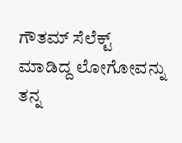ಗೌತಮ್‌ ಸೆಲೆಕ್ಟ್‌ ಮಾಡಿದ್ದ ಲೋಗೋವನ್ನು ತನ್ನ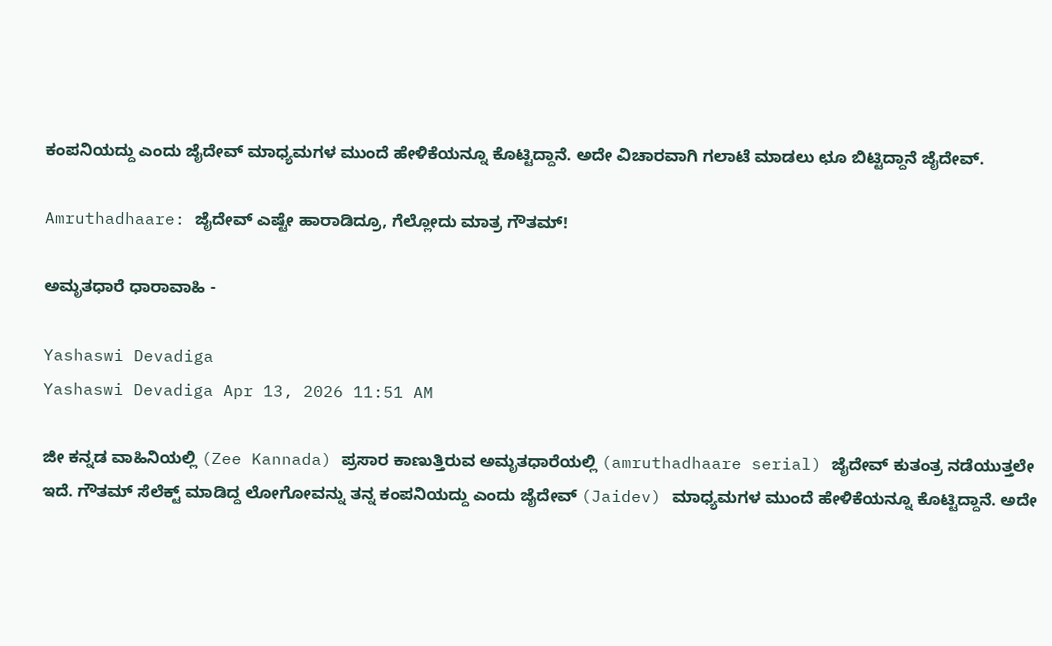ಕಂಪನಿಯದ್ದು ಎಂದು ಜೈದೇವ್‌ ಮಾಧ್ಯಮಗಳ ಮುಂದೆ ಹೇಳಿಕೆಯನ್ನೂ ಕೊಟ್ಟಿದ್ದಾನೆ. ಅದೇ ವಿಚಾರವಾಗಿ ಗಲಾಟೆ ಮಾಡಲು ಛೂ ಬಿಟ್ಟಿದ್ದಾನೆ ಜೈದೇವ್‌.

Amruthadhaare: ಜೈದೇವ್‌ ಎಷ್ಟೇ ಹಾರಾಡಿದ್ರೂ, ಗೆಲ್ಲೋದು ಮಾತ್ರ ಗೌತಮ್!

ಅಮೃತಧಾರೆ ಧಾರಾವಾಹಿ -

Yashaswi Devadiga
Yashaswi Devadiga Apr 13, 2026 11:51 AM

ಜೀ ಕನ್ನಡ ವಾಹಿನಿಯಲ್ಲಿ (Zee Kannada) ಪ್ರಸಾರ ಕಾಣುತ್ತಿರುವ ಅಮೃತಧಾರೆಯಲ್ಲಿ (amruthadhaare serial) ಜೈದೇವ್‌ ಕುತಂತ್ರ ನಡೆಯುತ್ತಲೇ ಇದೆ. ಗೌತಮ್‌ ಸೆಲೆಕ್ಟ್‌ ಮಾಡಿದ್ದ ಲೋಗೋವನ್ನು ತನ್ನ ಕಂಪನಿಯದ್ದು ಎಂದು ಜೈದೇವ್‌ (Jaidev) ಮಾಧ್ಯಮಗಳ ಮುಂದೆ ಹೇಳಿಕೆಯನ್ನೂ ಕೊಟ್ಟಿದ್ದಾನೆ. ಅದೇ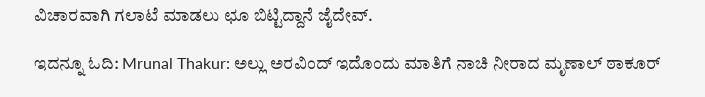ವಿಚಾರವಾಗಿ ಗಲಾಟೆ ಮಾಡಲು ಛೂ ಬಿಟ್ಟಿದ್ದಾನೆ ಜೈದೇವ್‌.

ಇದನ್ನೂ ಓದಿ: Mrunal Thakur: ಅಲ್ಲು ಅರವಿಂದ್ ಇದೊಂದು ಮಾತಿಗೆ ನಾಚಿ ನೀರಾದ ಮೃಣಾಲ್ ಠಾಕೂರ್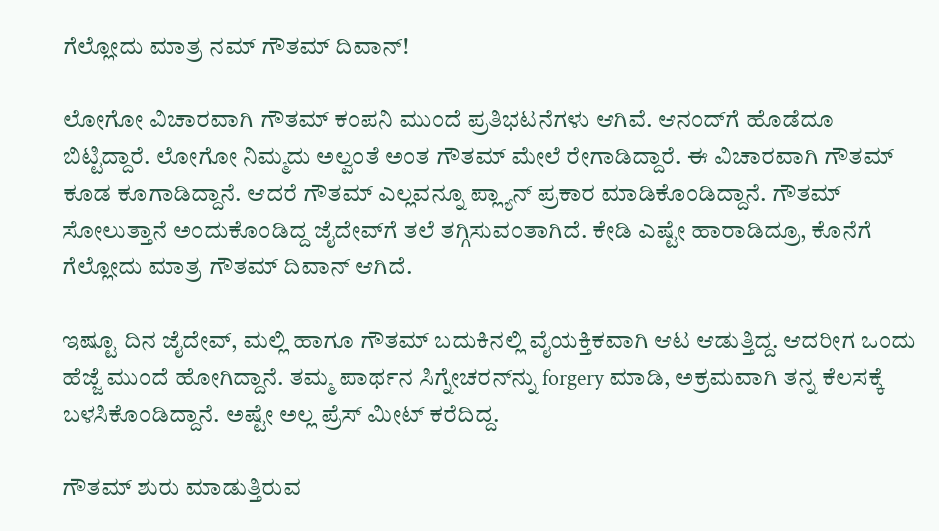ಗೆಲ್ಲೋದು ಮಾತ್ರ ನಮ್ ಗೌತಮ್ ದಿವಾನ್!

ಲೋಗೋ ವಿಚಾರವಾಗಿ ಗೌತಮ್‌ ಕಂಪನಿ ಮುಂದೆ ಪ್ರತಿಭಟನೆಗಳು ಆಗಿವೆ. ಆನಂದ್‌ಗೆ ಹೊಡೆದೂ ಬಿಟ್ಟಿದ್ದಾರೆ. ಲೋಗೋ ನಿಮ್ಮದು ಅಲ್ವಂತೆ ಅಂತ ಗೌತಮ್‌ ಮೇಲೆ ರೇಗಾಡಿದ್ದಾರೆ. ಈ ವಿಚಾರವಾಗಿ ಗೌತಮ್‌ ಕೂಡ ಕೂಗಾಡಿದ್ದಾನೆ. ಆದರೆ ಗೌತಮ್‌ ಎಲ್ಲವನ್ನೂ ಪ್ಲ್ಯಾನ್‌ ಪ್ರಕಾರ ಮಾಡಿಕೊಂಡಿದ್ದಾನೆ. ಗೌತಮ್‌ ಸೋಲುತ್ತಾನೆ ಅಂದುಕೊಂಡಿದ್ದ ಜೈದೇವ್‌ಗೆ ತಲೆ ತಗ್ಗಿಸುವಂತಾಗಿದೆ. ಕೇಡಿ ಎಷ್ಟೇ ಹಾರಾಡಿದ್ರೂ, ಕೊನೆಗೆ ಗೆಲ್ಲೋದು ಮಾತ್ರ ಗೌತಮ್ ದಿವಾನ್ ಆಗಿದೆ.

ಇಷ್ಟೂ ದಿನ ಜೈದೇವ್‌, ಮಲ್ಲಿ ಹಾಗೂ ಗೌತಮ್‌ ಬದುಕಿನಲ್ಲಿ ವೈಯಕ್ತಿಕವಾಗಿ ಆಟ ಆಡುತ್ತಿದ್ದ. ಆದರೀಗ ಒಂದು ಹೆಜ್ಜೆ ಮುಂದೆ ಹೋಗಿದ್ದಾನೆ. ತಮ್ಮ ಪಾರ್ಥನ ಸಿಗ್ನೇಚರನ್‌ನ್ನು forgery ಮಾಡಿ, ಅಕ್ರಮವಾಗಿ ತನ್ನ ಕೆಲಸಕ್ಕೆ ಬಳಸಿಕೊಂಡಿದ್ದಾನೆ. ಅಷ್ಟೇ ಅಲ್ಲ ಪ್ರೆಸ್‌ ಮೀಟ್‌ ಕರೆದಿದ್ದ.

ಗೌತಮ್‌ ಶುರು ಮಾಡುತ್ತಿರುವ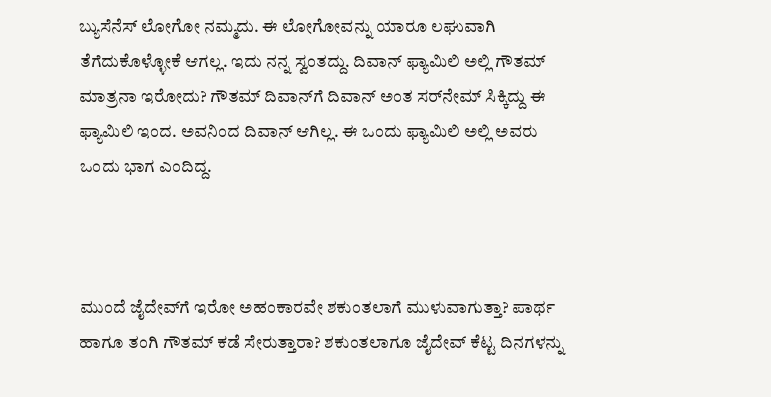ಬ್ಯುಸೆನೆಸ್‌ ಲೋಗೋ ನಮ್ಮದು. ಈ ಲೋಗೋವನ್ನು ಯಾರೂ ಲಘುವಾಗಿ ತೆಗೆದುಕೊಳ್ಳೋಕೆ ಆಗಲ್ಲ. ಇದು ನನ್ನ ಸ್ವಂತದ್ದು. ದಿವಾನ್‌ ಫ್ಯಾಮಿಲಿ ಅಲ್ಲಿ ಗೌತಮ್‌ ಮಾತ್ರನಾ ಇರೋದು? ಗೌತಮ್‌ ದಿವಾನ್‌ಗೆ ದಿವಾನ್‌ ಅಂತ ಸರ್‌ನೇಮ್‌ ಸಿಕ್ಕಿದ್ದು ಈ ಫ್ಯಾಮಿಲಿ ಇಂದ. ಅವನಿಂದ ದಿವಾನ್‌ ಆಗಿಲ್ಲ. ಈ ಒಂದು ಫ್ಯಾಮಿಲಿ ಅಲ್ಲಿ ಅವರು ಒಂದು ಭಾಗ ಎಂದಿದ್ದ.



ಮುಂದೆ ಜೈದೇವ್‌ಗೆ ಇರೋ ಅಹಂಕಾರವೇ ಶಕುಂತಲಾಗೆ ಮುಳುವಾಗುತ್ತಾ? ಪಾರ್ಥ ಹಾಗೂ ತಂಗಿ ಗೌತಮ್‌ ಕಡೆ ಸೇರುತ್ತಾರಾ? ಶಕುಂತಲಾಗೂ ಜೈದೇವ್‌ ಕೆಟ್ಟ ದಿನಗಳನ್ನು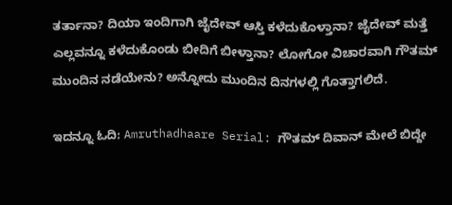ತರ್ತಾನಾ? ದಿಯಾ ಇಂದಿಗಾಗಿ ಜೈದೇವ್‌ ಆಸ್ತಿ ಕಳೆದುಕೊಳ್ತಾನಾ? ಜೈದೇವ್‌ ಮತ್ತೆ ಎಲ್ಲವನ್ನೂ ಕಳೆದುಕೊಂಡು ಬೀದಿಗೆ ಬೀಳ್ತಾನಾ? ಲೋಗೋ ವಿಚಾರವಾಗಿ ಗೌತಮ್‌ ಮುಂದಿನ ನಡೆಯೇನು? ಅನ್ನೋದು ಮುಂದಿನ ದಿನಗಳಲ್ಲಿ ಗೊತ್ತಾಗಲಿದೆ.

ಇದನ್ನೂ ಓದಿ: Amruthadhaare Serial: ಗೌತಮ್‌ ದಿವಾನ್‌ ಮೇಲೆ ಬಿದ್ದೇ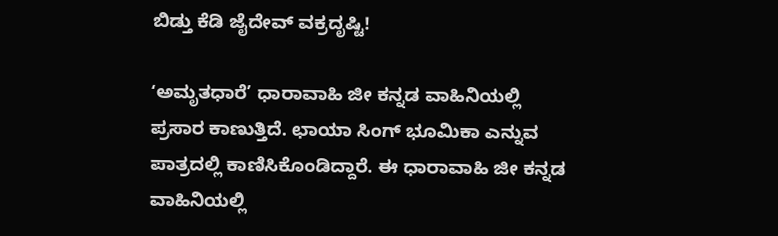ಬಿಡ್ತು ಕೆಡಿ ಜೈದೇವ್‌ ವಕ್ರದೃಷ್ಟಿ!

ʻಅಮೃತಧಾರೆ’ ಧಾರಾವಾಹಿ ಜೀ ಕನ್ನಡ ವಾಹಿನಿಯಲ್ಲಿ ಪ್ರಸಾರ ಕಾಣುತ್ತಿದೆ. ಛಾಯಾ ಸಿಂಗ್ ಭೂಮಿಕಾ ಎನ್ನುವ ಪಾತ್ರದಲ್ಲಿ ಕಾಣಿಸಿಕೊಂಡಿದ್ದಾರೆ. ಈ ಧಾರಾವಾಹಿ ಜೀ ಕನ್ನಡ ವಾಹಿನಿಯಲ್ಲಿ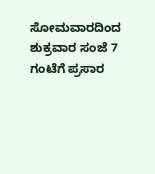ಸೋಮವಾರದಿಂದ ಶುಕ್ರವಾರ ಸಂಜೆ 7 ಗಂಟೆಗೆ ಪ್ರಸಾರ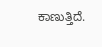ಕಾಣುತ್ತಿದೆ.